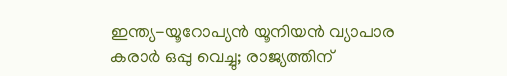ഇന്ത്യ-യൂറോപ്യൻ യൂനിയൻ വ്യാപാര കരാർ ഒപ്പു വെച്ചു; രാജ്യത്തിന്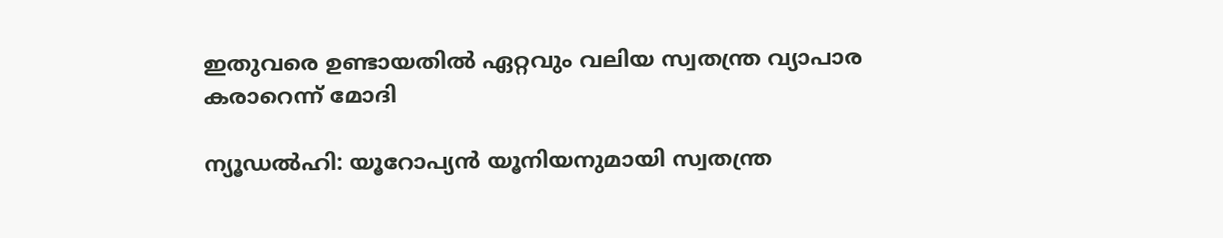ഇതുവരെ ഉണ്ടായതിൽ ഏറ്റവും വലിയ സ്വതന്ത്ര വ്യാപാര കരാറെന്ന് മോദി

ന്യൂഡൽഹി: യൂറോപ്യൻ യൂനിയനുമായി സ്വതന്ത്ര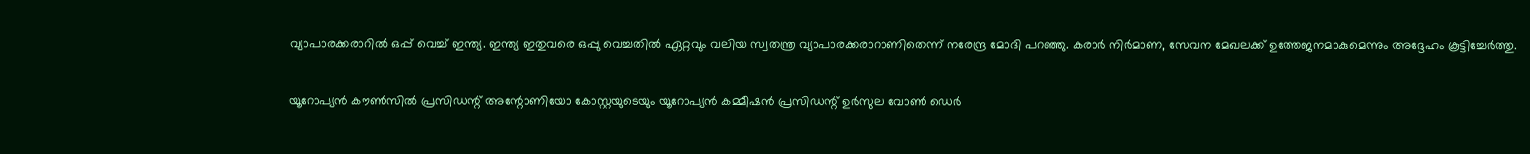വ്യാപാരക്കരാറിൽ ഒപ്പ് വെച്ച് ഇന്ത്യ. ഇന്ത്യ ഇതുവരെ ഒപ്പു വെച്ചതിൽ ഏറ്റവും വലിയ സ്വതന്ത്ര വ്യാപാരക്കരാറാണിതെന്ന് നരേന്ദ്ര മോദി പറഞ്ഞു. കരാർ നിർമാണ, സേവന മേഖലക്ക് ഉത്തേജനമാകുമെന്നും അദ്ദേഹം കൂട്ടിച്ചേർത്തു.

യൂറോപ്യന്‍ കൗണ്‍സില്‍ പ്രസിഡന്റ് അന്റോണിയോ കോസ്റ്റയുടെയും യൂറോപ്യന്‍ കമ്മീഷന്‍ പ്രസിഡന്റ് ഉര്‍സുല വോണ്‍ ഡെര്‍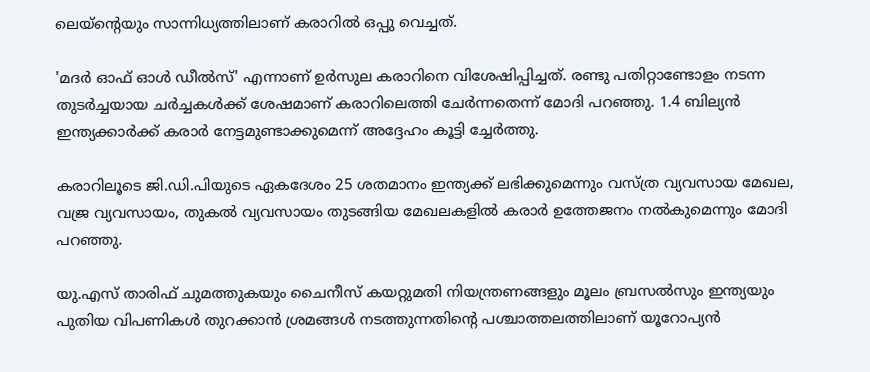ലെയ്ന്റെയും സാന്നിധ്യത്തിലാണ് കരാറിൽ ഒപ്പു വെച്ചത്.

'മദർ ഓഫ് ഓൾ ഡീൽസ്' എന്നാണ് ഉർസുല കരാറിനെ വിശേഷിപ്പിച്ചത്. രണ്ടു പതിറ്റാണ്ടോളം നടന്ന തുടർച്ചയായ ചർച്ചകൾക്ക് ശേഷമാണ് കരാറിലെത്തി ചേർന്നതെന്ന് മോദി പറഞ്ഞു. 1.4 ബില്യൻ ഇന്ത്യക്കാർക്ക് കരാർ നേട്ടമുണ്ടാക്കുമെന്ന് അദ്ദേഹം കൂട്ടി ച്ചേർത്തു.

കരാറിലൂടെ ജി.ഡി.പിയുടെ ഏകദേശം 25 ശതമാനം ഇന്ത്യക്ക് ലഭിക്കുമെന്നും വസ്ത്ര വ്യവസായ മേഖല, വജ്ര വ്യവസായം, തുകൽ വ്യവസായം തുടങ്ങിയ മേഖലകളിൽ കരാർ ഉത്തേജനം നൽകുമെന്നും മോദി പറഞ്ഞു.

യു.എസ് താരിഫ് ചുമത്തുകയും ചൈനീസ് കയറ്റുമതി നിയന്ത്രണങ്ങളും മൂലം ബ്രസൽസും ഇന്ത്യയും പുതിയ വിപണികൾ തുറക്കാൻ ശ്രമങ്ങൾ നടത്തുന്നതിന്‍റെ പശ്ചാത്തലത്തിലാണ് യൂറോപ്യൻ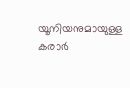യൂനിയനുമായുള്ള കരാർ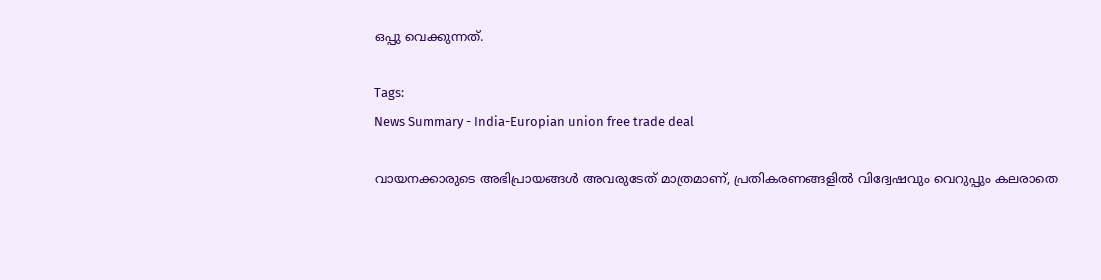ഒപ്പു വെക്കുന്നത്.

Tags:
News Summary - India-Europian union free trade deal

വായനക്കാരുടെ അഭിപ്രായങ്ങള്‍ അവരുടേത് മാത്രമാണ്, പ്രതികരണങ്ങളിൽ വിദ്വേഷവും വെറുപ്പും കലരാതെ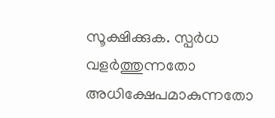സൂക്ഷിക്കുക. സ്പർധ വളർത്തുന്നതോ അധിക്ഷേപമാകുന്നതോ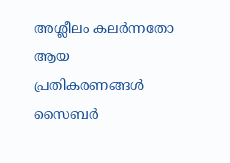അശ്ലീലം കലർന്നതോ ആയ പ്രതികരണങ്ങൾ സൈബർ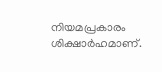നിയമപ്രകാരം ശിക്ഷാർഹമാണ്.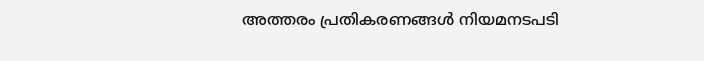അത്തരം പ്രതികരണങ്ങൾ നിയമനടപടി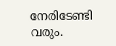നേരിടേണ്ടി വരും.